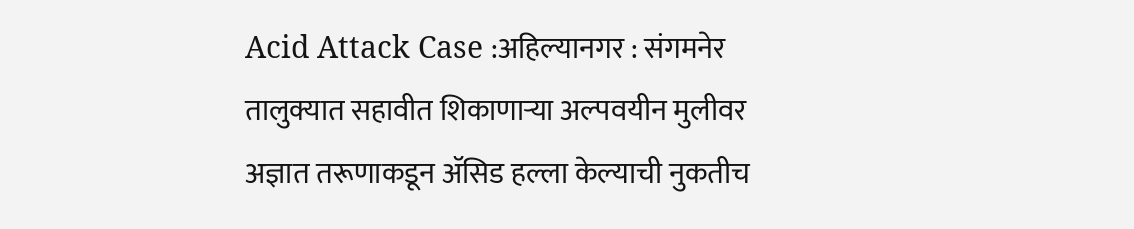Acid Attack Case :अहिल्यानगर : संगमनेर तालुक्यात सहावीत शिकाणाऱ्या अल्पवयीन मुलीवर अज्ञात तरूणाकडून ॲसिड हल्ला केल्याची नुकतीच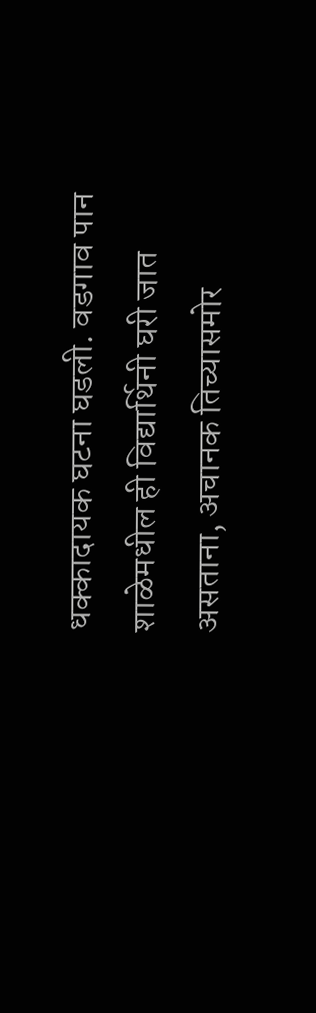धक्कादायक घटना घडली. वडगाव पान शाळेमधील ही विद्यार्थिनी घरी जात असताना, अचानक तिच्यासमोर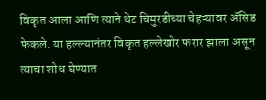विकृत आला आणि त्याने थेट चिमुरडीच्या चेहऱ्यावर ॲसिड फेकले. या हल्ल्यानंतर विकृत हल्लेखोर फरार झाला असून त्याचा शोध घेण्यात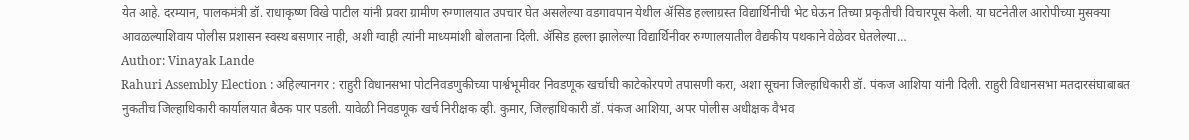येत आहे. दरम्यान, पालकमंत्री डॉ. राधाकृष्ण विखे पाटील यांनी प्रवरा ग्रामीण रुग्णालयात उपचार घेत असलेल्या वडगावपान येथील ॲसिड हल्लाग्रस्त विद्यार्थिनीची भेट घेऊन तिच्या प्रकृतीची विचारपूस केली. या घटनेतील आरोपीच्या मुसक्या आवळल्याशिवाय पोलीस प्रशासन स्वस्थ बसणार नाही, अशी ग्वाही त्यांनी माध्यमांशी बोलताना दिली. ॲसिड हल्ला झालेल्या विद्यार्थिनीवर रुग्णालयातील वैद्यकीय पथकाने वेळेवर घेतलेल्या…
Author: Vinayak Lande
Rahuri Assembly Election : अहिल्यानगर : राहुरी विधानसभा पोटनिवडणुकीच्या पार्श्वभूमीवर निवडणूक खर्चाची काटेकोरपणे तपासणी करा, अशा सूचना जिल्हाधिकारी डॉ. पंकज आशिया यांनी दिली. राहुरी विधानसभा मतदारसंघाबाबत नुकतीच जिल्हाधिकारी कार्यालयात बैठक पार पडली. यावेळी निवडणूक खर्च निरीक्षक व्ही. कुमार, जिल्हाधिकारी डॉ. पंकज आशिया, अपर पोलीस अधीक्षक वैभव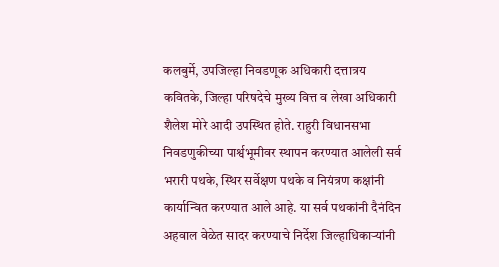कलबुर्मे, उपजिल्हा निवडणूक अधिकारी दत्तात्रय कवितके, जिल्हा परिषदेचे मुख्य वित्त व लेखा अधिकारी शैलेश मोरे आदी उपस्थित होते. राहुरी विधानसभा निवडणुकीच्या पार्श्वभूमीवर स्थापन करण्यात आलेली सर्व भरारी पथके, स्थिर सर्वेक्षण पथके व नियंत्रण कक्षांनी कार्यान्वित करण्यात आले आहे. या सर्व पथकांनी दैनंदिन अहवाल वेळेत सादर करण्याचे निर्देश जिल्हाधिकाऱ्यांनी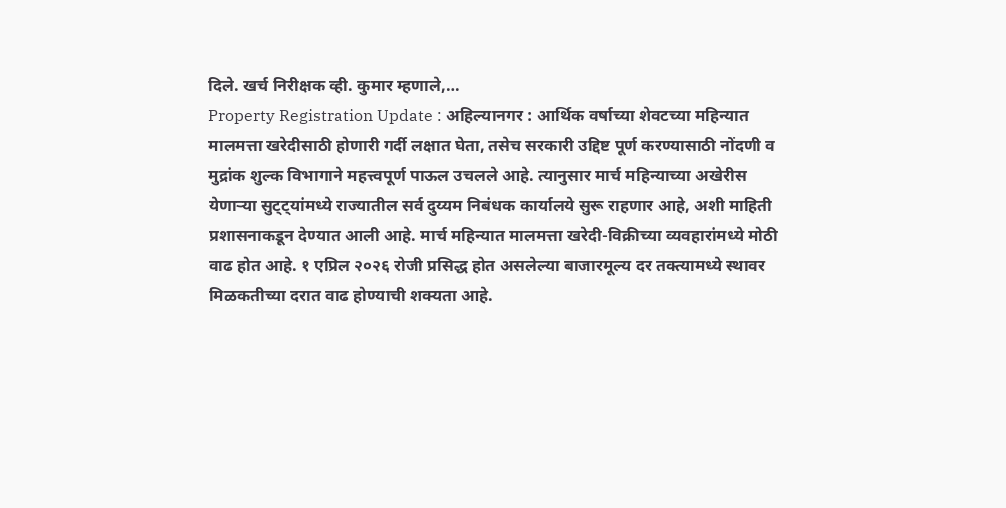दिले. खर्च निरीक्षक व्ही. कुमार म्हणाले,…
Property Registration Update : अहिल्यानगर : आर्थिक वर्षाच्या शेवटच्या महिन्यात मालमत्ता खरेदीसाठी होणारी गर्दी लक्षात घेता, तसेच सरकारी उद्दिष्ट पूर्ण करण्यासाठी नोंदणी व मुद्रांक शुल्क विभागाने महत्त्वपूर्ण पाऊल उचलले आहे. त्यानुसार मार्च महिन्याच्या अखेरीस येणाऱ्या सुट्ट्यांमध्ये राज्यातील सर्व दुय्यम निबंधक कार्यालये सुरू राहणार आहे, अशी माहिती प्रशासनाकडून देण्यात आली आहे. मार्च महिन्यात मालमत्ता खरेदी-विक्रीच्या व्यवहारांमध्ये मोठी वाढ होत आहे. १ एप्रिल २०२६ रोजी प्रसिद्ध होत असलेल्या बाजारमूल्य दर तक्त्यामध्ये स्थावर मिळकतीच्या दरात वाढ होण्याची शक्यता आहे.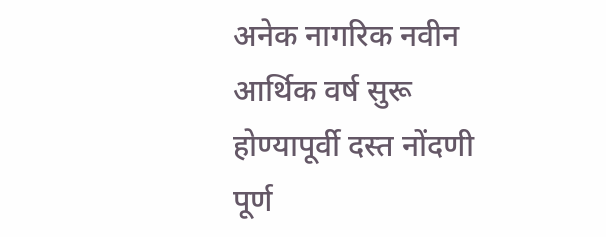अनेक नागरिक नवीन आर्थिक वर्ष सुरू होण्यापूर्वी दस्त नोंदणी पूर्ण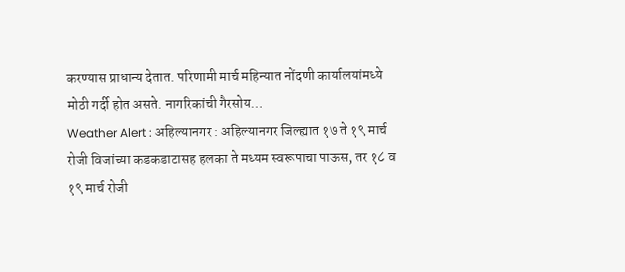करण्यास प्राधान्य देतात. परिणामी मार्च महिन्यात नोंदणी कार्यालयांमध्ये मोठी गर्दी होत असते. नागरिकांची गैरसोय…
Weather Alert : अहिल्यानगर : अहिल्यानगर जिल्ह्यात १७ ते १९ मार्च रोजी विजांच्या कडकडाटासह हलका ते मध्यम स्वरूपाचा पाऊस, तर १८ व १९ मार्च रोजी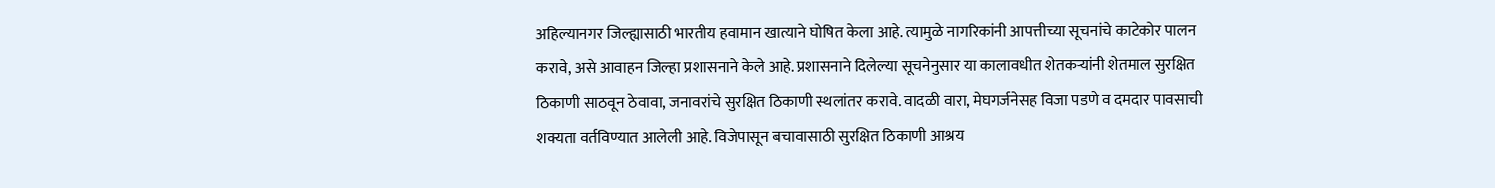अहिल्यानगर जिल्ह्यासाठी भारतीय हवामान खात्याने घोषित केला आहे. त्यामुळे नागरिकांनी आपत्तीच्या सूचनांचे काटेकोर पालन करावे, असे आवाहन जिल्हा प्रशासनाने केले आहे. प्रशासनाने दिलेल्या सूचनेनुसार या कालावधीत शेतकऱ्यांनी शेतमाल सुरक्षित ठिकाणी साठवून ठेवावा, जनावरांचे सुरक्षित ठिकाणी स्थलांतर करावे. वादळी वारा, मेघगर्जनेसह विजा पडणे व दमदार पावसाची शक्यता वर्तविण्यात आलेली आहे. विजेपासून बचावासाठी सुरक्षित ठिकाणी आश्रय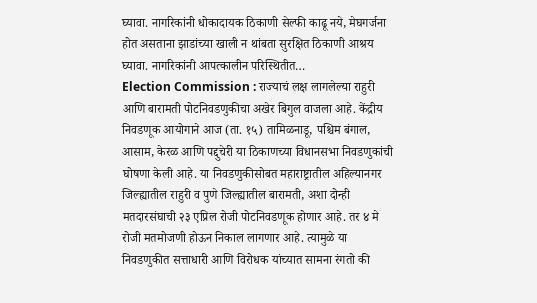घ्यावा. नागरिकांनी धोकादायक ठिकाणी सेल्फी काढू नये, मेघगर्जना होत असताना झाडांच्या खाली न थांबता सुरक्षित ठिकाणी आश्रय घ्यावा. नागरिकांनी आपत्कालीन परिस्थितीत…
Election Commission : राज्याचं लक्ष लागलेल्या राहुरी आणि बारामती पोटनिवडणुकीचा अखेर बिगुल वाजला आहे. केंद्रीय निवडणूक आयोगाने आज (ता. १५) तामिळनाडू, पश्चिम बंगाल, आसाम, केरळ आणि पद्दुचेरी या ठिकाणच्या विधानसभा निवडणुकांची घोषणा केली आहे. या निवडणुकीसोबत महाराष्ट्रातील अहिल्यानगर जिल्ह्यातील राहुरी व पुणे जिल्ह्यातील बारामती, अशा दोन्ही मतदारसंघाची २३ एप्रिल रोजी पोटनिवडणूक होणार आहे. तर ४ मे रोजी मतमोजणी होऊन निकाल लागणार आहे. त्यामुळे या निवडणुकीत सत्ताधारी आणि विरोधक यांच्यात सामना रंगतो की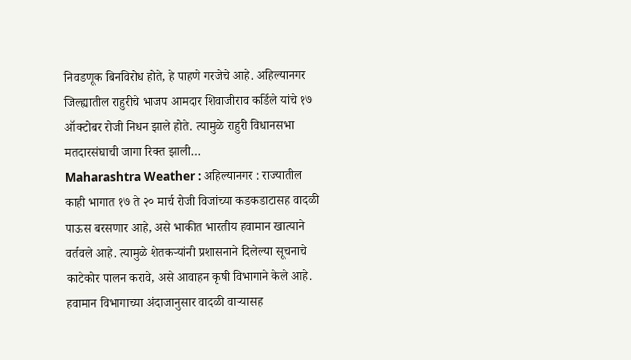निवडणूक बिनविरोध होते, हे पाहणे गरजेचे आहे. अहिल्यानगर जिल्ह्यातील राहुरीचे भाजप आमदार शिवाजीराव कर्डिले यांचे १७ ऑक्टोबर रोजी निधन झाले होते. त्यामुळे राहुरी विधानसभा मतदारसंघाची जागा रिक्त झाली…
Maharashtra Weather : अहिल्यानगर : राज्यातील काही भागात १७ ते २० मार्च रोजी विजांच्या कडकडाटासह वादळी पाऊस बरसणार आहे, असे भाकीत भारतीय हवामान खात्याने वर्तवले आहे. त्यामुळे शेतकऱ्यांनी प्रशासनाने दिलेल्या सूचनाचे काटेकोर पालन करावे, असे आवाहन कृषी विभागाने केले आहे. हवामान विभागाच्या अंदाजानुसार वादळी वाऱ्यासह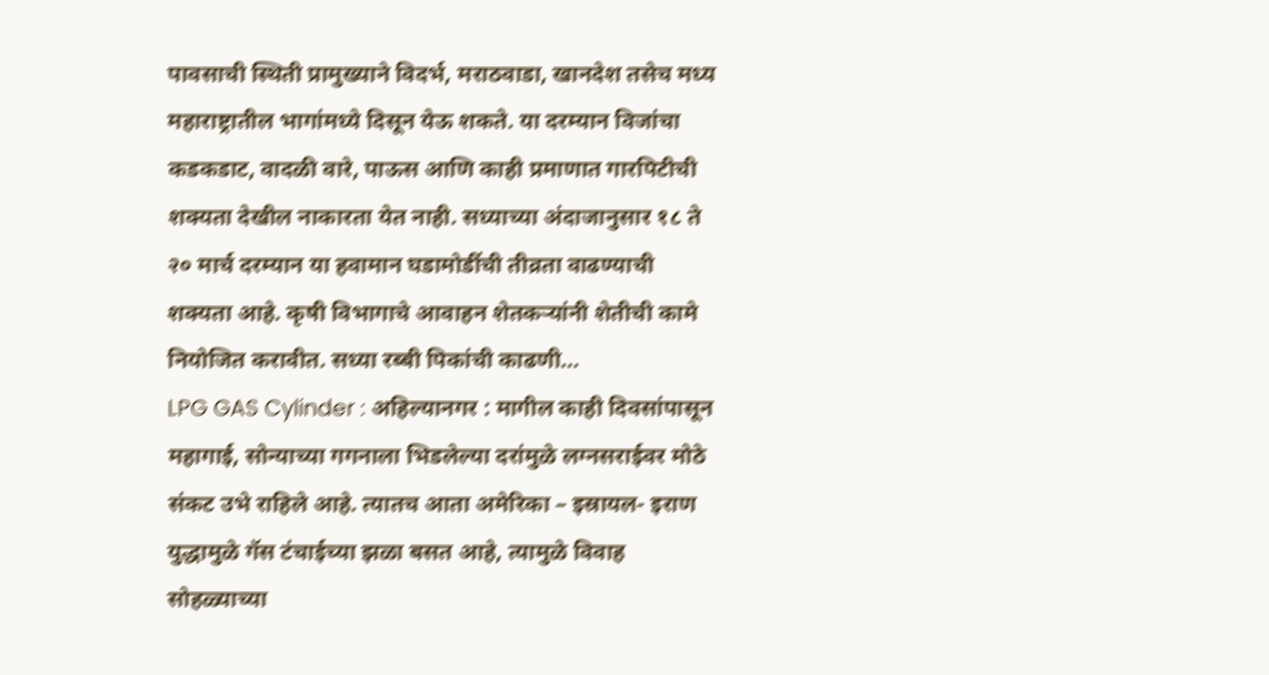पावसाची स्थिती प्रामुख्याने विदर्भ, मराठवाडा, खानदेश तसेच मध्य महाराष्ट्रातील भागांमध्ये दिसून येऊ शकते. या दरम्यान विजांचा कडकडाट, वादळी वारे, पाऊस आणि काही प्रमाणात गारपिटीची शक्यता देखील नाकारता येत नाही. सध्याच्या अंदाजानुसार १८ ते २० मार्च दरम्यान या हवामान घडामोडींची तीव्रता वाढण्याची शक्यता आहे. कृषी विभागाचे आवाहन शेतकऱ्यांनी शेतीची कामे नियोजित करावीत. सध्या रब्बी पिकांची काढणी…
LPG GAS Cylinder : अहिल्यानगर : मागील काही दिवसांपासून महागाई, सोन्याच्या गगनाला भिडलेल्या दरांमुळे लग्नसराईवर मोठे संकट उभे राहिले आहे. त्यातच आता अमेरिका – इस्रायल- इराण युद्धामुळे गॅस टंचाईच्या झळा बसत आहे, त्यामुळे विवाह सोहळ्याच्या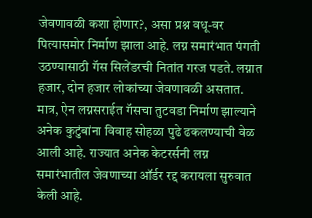जेवणावळी कशा होणार?, असा प्रश्न वधू-वर पित्यासमोर निर्माण झाला आहे. लग्न समारंभात पंगती उठण्यासाठी गॅस सिलेंडरची नितांत गरज पडते. लग्नात हजार, दोन हजार लोकांच्या जेवणावळी असतात. मात्र, ऐन लग्नसराईत गॅसचा तुटवडा निर्माण झाल्याने अनेक कुटुंबांना विवाह सोहळा पुढे ढकलण्याची वेळ आली आहे. राज्यात अनेक केटरर्सनी लग्न समारंभातील जेवणाच्या ऑर्डर रद्द करायला सुरुवात केली आहे.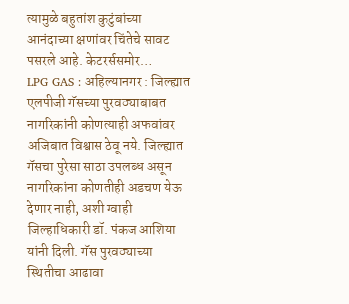त्यामुळे बहुतांश कुटुंबांच्या आनंदाच्या क्षणांवर चिंतेचे सावट पसरले आहे. केटरर्ससमोर…
LPG GAS : अहिल्यानगर : जिल्ह्यात एलपीजी गॅसच्या पुरवठ्याबाबत नागरिकांनी कोणत्याही अफवांवर अजिबात विश्वास ठेवू नये. जिल्ह्यात गॅसचा पुरेसा साठा उपलब्ध असून नागरिकांना कोणतीही अडचण येऊ देणार नाही, अशी ग्वाही जिल्हाधिकारी डॉ. पंकज आशिया यांनी दिली. गॅस पुरवठ्याच्या स्थितीचा आढावा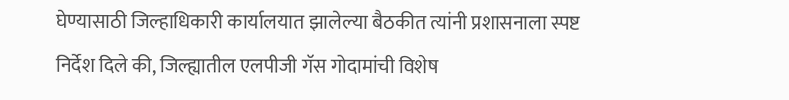घेण्यासाठी जिल्हाधिकारी कार्यालयात झालेल्या बैठकीत त्यांनी प्रशासनाला स्पष्ट निर्देश दिले की, जिल्ह्यातील एलपीजी गॅस गोदामांची विशेष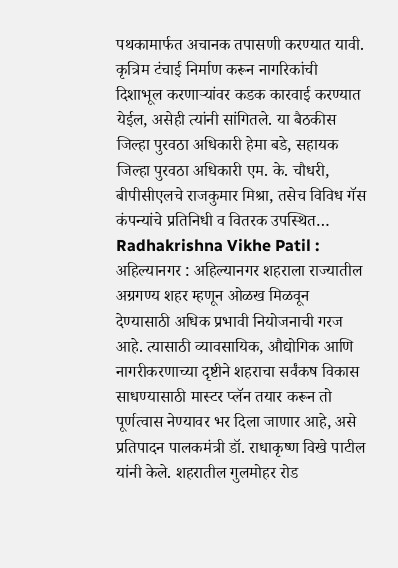पथकामार्फत अचानक तपासणी करण्यात यावी. कृत्रिम टंचाई निर्माण करून नागरिकांची दिशाभूल करणाऱ्यांवर कडक कारवाई करण्यात येईल, असेही त्यांनी सांगितले. या बैठकीस जिल्हा पुरवठा अधिकारी हेमा बडे, सहायक जिल्हा पुरवठा अधिकारी एम. के. चौधरी, बीपीसीएलचे राजकुमार मिश्रा, तसेच विविध गॅस कंपन्यांचे प्रतिनिधी व वितरक उपस्थित…
Radhakrishna Vikhe Patil : अहिल्यानगर : अहिल्यानगर शहराला राज्यातील अग्रगण्य शहर म्हणून ओळख मिळवून देण्यासाठी अधिक प्रभावी नियोजनाची गरज आहे. त्यासाठी व्यावसायिक, औद्योगिक आणि नागरीकरणाच्या दृष्टीने शहराचा सर्वंकष विकास साधण्यासाठी मास्टर प्लॅन तयार करून तो पूर्णत्वास नेण्यावर भर दिला जाणार आहे, असे प्रतिपादन पालकमंत्री डॉ. राधाकृष्ण विखे पाटील यांनी केले. शहरातील गुलमोहर रोड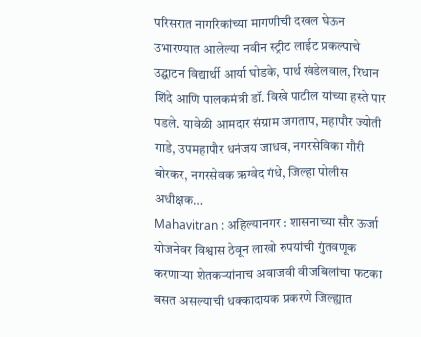परिसरात नागरिकांच्या मागणीची दखल घेऊन उभारण्यात आलेल्या नवीन स्ट्रीट लाईट प्रकल्पाचे उद्घाटन विद्यार्थी आर्या घोडके, पार्थ खंडेलवाल, रिधान शिंदे आणि पालकमंत्री डॉ. विखे पाटील यांच्या हस्ते पार पडले. यावेळी आमदार संग्राम जगताप, महापौर ज्योती गाडे, उपमहापौर धनंजय जाधव, नगरसेविका गौरी बोरकर, नगरसेवक ऋग्वेद गंधे, जिल्हा पोलीस अधीक्षक…
Mahavitran : अहिल्यानगर : शासनाच्या सौर ऊर्जा योजनेवर विश्वास ठेवून लाखो रुपयांची गुंतवणूक करणाऱ्या शेतकऱ्यांनाच अवाजवी वीजबिलांचा फटका बसत असल्याची धक्कादायक प्रकरणे जिल्ह्यात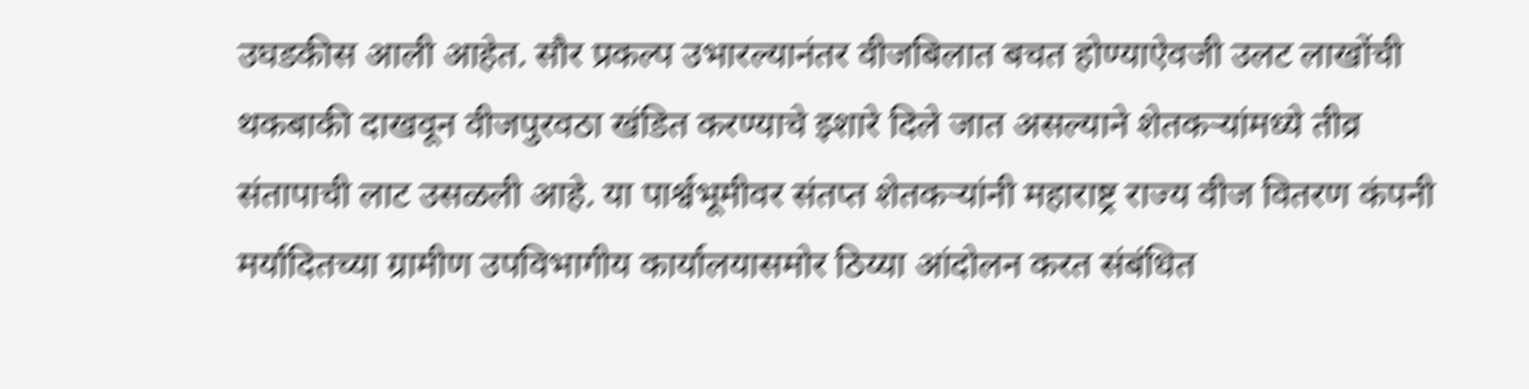उघडकीस आली आहेत. सौर प्रकल्प उभारल्यानंतर वीजबिलात बचत होण्याऐवजी उलट लाखोंची थकबाकी दाखवून वीजपुरवठा खंडित करण्याचे इशारे दिले जात असल्याने शेतकऱ्यांमध्ये तीव्र संतापाची लाट उसळली आहे. या पार्श्वभूमीवर संतप्त शेतकऱ्यांनी महाराष्ट्र राज्य वीज वितरण कंपनी मर्यादितच्या ग्रामीण उपविभागीय कार्यालयासमोर ठिय्या आंदोलन करत संबंधित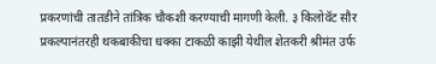प्रकरणांची तातडीने तांत्रिक चौकशी करण्याची मागणी केली. ३ किलोवॅट सौर प्रकल्पानंतरही थकबाकीचा धक्का टाकळी काझी येथील शेतकरी श्रीमंत उर्फ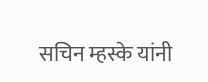सचिन म्हस्के यांनी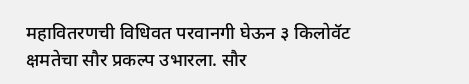महावितरणची विधिवत परवानगी घेऊन ३ किलोवॅट क्षमतेचा सौर प्रकल्प उभारला. सौर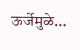ऊर्जेमुळे…